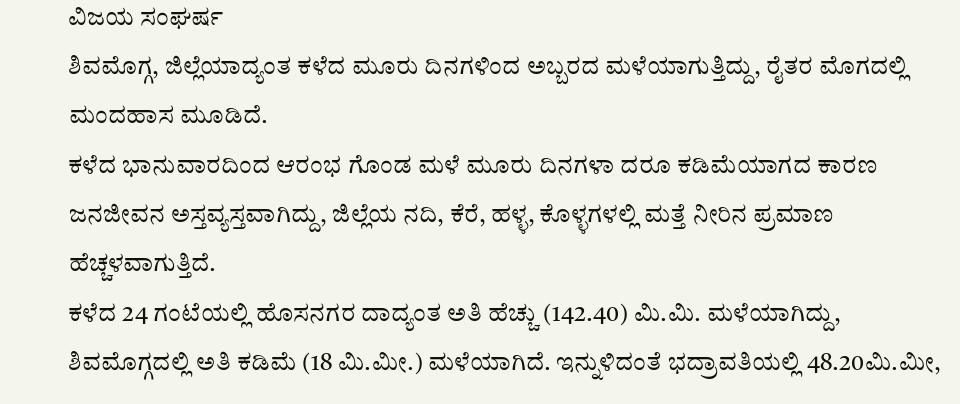ವಿಜಯ ಸಂಘರ್ಷ
ಶಿವಮೊಗ್ಗ, ಜಿಲ್ಲೆಯಾದ್ಯಂತ ಕಳೆದ ಮೂರು ದಿನಗಳಿಂದ ಅಬ್ಬರದ ಮಳೆಯಾಗುತ್ತಿದ್ದು, ರೈತರ ಮೊಗದಲ್ಲಿ ಮಂದಹಾಸ ಮೂಡಿದೆ.
ಕಳೆದ ಭಾನುವಾರದಿಂದ ಆರಂಭ ಗೊಂಡ ಮಳೆ ಮೂರು ದಿನಗಳಾ ದರೂ ಕಡಿಮೆಯಾಗದ ಕಾರಣ ಜನಜೀವನ ಅಸ್ತವ್ಯಸ್ತವಾಗಿದ್ದು, ಜಿಲ್ಲೆಯ ನದಿ, ಕೆರೆ, ಹಳ್ಳ, ಕೊಳ್ಳಗಳಲ್ಲಿ ಮತ್ತೆ ನೀರಿನ ಪ್ರಮಾಣ ಹೆಚ್ಚಳವಾಗುತ್ತಿದೆ.
ಕಳೆದ 24 ಗಂಟೆಯಲ್ಲಿ ಹೊಸನಗರ ದಾದ್ಯಂತ ಅತಿ ಹೆಚ್ಚು (142.40) ಮಿ.ಮಿ. ಮಳೆಯಾಗಿದ್ದು, ಶಿವಮೊಗ್ಗದಲ್ಲಿ ಅತಿ ಕಡಿಮೆ (18 ಮಿ.ಮೀ.) ಮಳೆಯಾಗಿದೆ. ಇನ್ನುಳಿದಂತೆ ಭದ್ರಾವತಿಯಲ್ಲಿ 48.20ಮಿ.ಮೀ,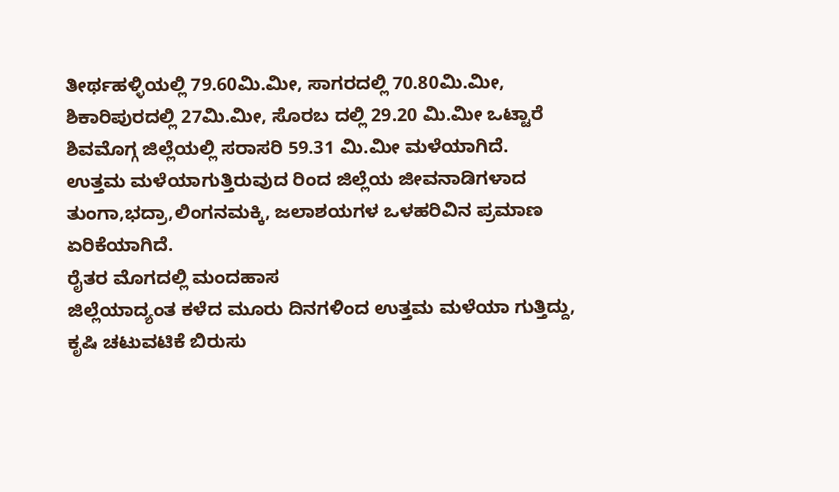ತೀರ್ಥಹಳ್ಳಿಯಲ್ಲಿ 79.60ಮಿ.ಮೀ, ಸಾಗರದಲ್ಲಿ 70.80ಮಿ.ಮೀ, ಶಿಕಾರಿಪುರದಲ್ಲಿ 27ಮಿ.ಮೀ, ಸೊರಬ ದಲ್ಲಿ 29.20 ಮಿ.ಮೀ ಒಟ್ಟಾರೆ ಶಿವಮೊಗ್ಗ ಜಿಲ್ಲೆಯಲ್ಲಿ ಸರಾಸರಿ 59.31 ಮಿ.ಮೀ ಮಳೆಯಾಗಿದೆ.
ಉತ್ತಮ ಮಳೆಯಾಗುತ್ತಿರುವುದ ರಿಂದ ಜಿಲ್ಲೆಯ ಜೀವನಾಡಿಗಳಾದ ತುಂಗಾ,ಭದ್ರಾ,ಲಿಂಗನಮಕ್ಕಿ, ಜಲಾಶಯಗಳ ಒಳಹರಿವಿನ ಪ್ರಮಾಣ ಏರಿಕೆಯಾಗಿದೆ.
ರೈತರ ಮೊಗದಲ್ಲಿ ಮಂದಹಾಸ
ಜಿಲ್ಲೆಯಾದ್ಯಂತ ಕಳೆದ ಮೂರು ದಿನಗಳಿಂದ ಉತ್ತಮ ಮಳೆಯಾ ಗುತ್ತಿದ್ದು, ಕೃಷಿ ಚಟುವಟಿಕೆ ಬಿರುಸು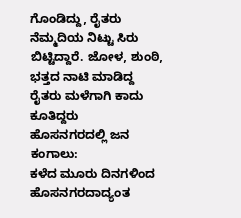ಗೊಂಡಿದ್ದು, ರೈತರು ನೆಮ್ಮದಿಯ ನಿಟ್ಟು ಸಿರು ಬಿಟ್ಟಿದ್ದಾರೆ. ಜೋಳ, ಶುಂಠಿ, ಭತ್ತದ ನಾಟಿ ಮಾಡಿದ್ದ ರೈತರು ಮಳೆಗಾಗಿ ಕಾದು ಕೂತಿದ್ದರು
ಹೊಸನಗರದಲ್ಲಿ ಜನ ಕಂಗಾಲು:
ಕಳೆದ ಮೂರು ದಿನಗಳಿಂದ ಹೊಸನಗರದಾದ್ಯಂತ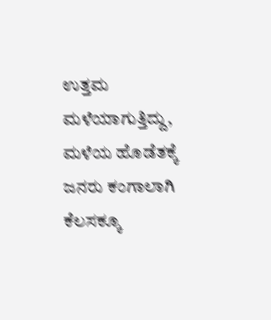ಉತ್ತಮ ಮಳೆಯಾಗುತ್ತಿದ್ದು, ಮಳೆಯ ಹೊಡೆತಕ್ಕೆ ಜನರು ಕಂಗಾಲಾಗಿ ಕೆಲಸಕ್ಕೂ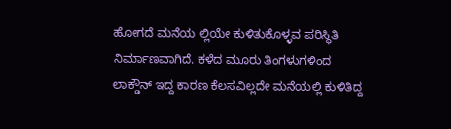ಹೋಗದೆ ಮನೆಯ ಲ್ಲಿಯೇ ಕುಳಿತುಕೊಳ್ಳವ ಪರಿಸ್ಥಿತಿ ನಿರ್ಮಾಣವಾಗಿದೆ. ಕಳೆದ ಮೂರು ತಿಂಗಳುಗಳಿಂದ ಲಾಕ್ಡೌನ್ ಇದ್ದ ಕಾರಣ ಕೆಲಸವಿಲ್ಲದೇ ಮನೆಯಲ್ಲಿ ಕುಳಿತಿದ್ದ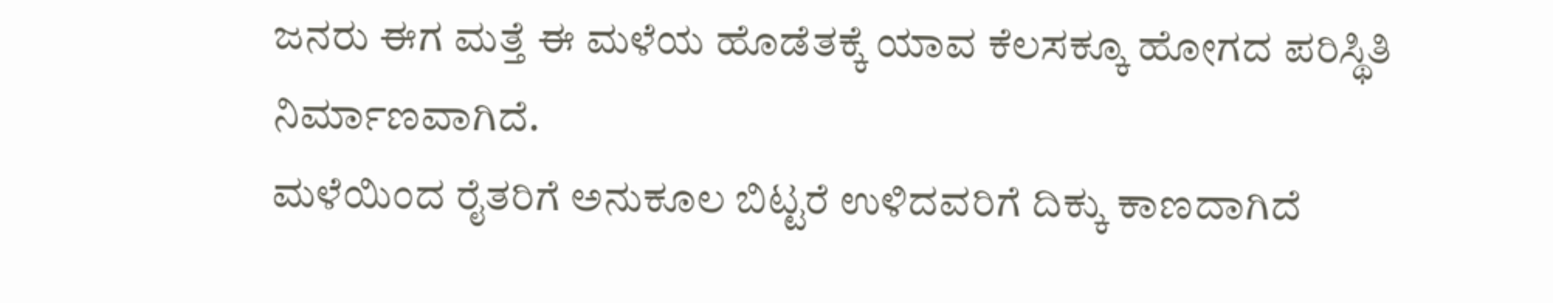ಜನರು ಈಗ ಮತ್ತೆ ಈ ಮಳೆಯ ಹೊಡೆತಕ್ಕೆ ಯಾವ ಕೆಲಸಕ್ಕೂ ಹೋಗದ ಪರಿಸ್ಥಿತಿ ನಿರ್ಮಾಣವಾಗಿದೆ.
ಮಳೆಯಿಂದ ರೈತರಿಗೆ ಅನುಕೂಲ ಬಿಟ್ಟರೆ ಉಳಿದವರಿಗೆ ದಿಕ್ಕು ಕಾಣದಾಗಿದೆ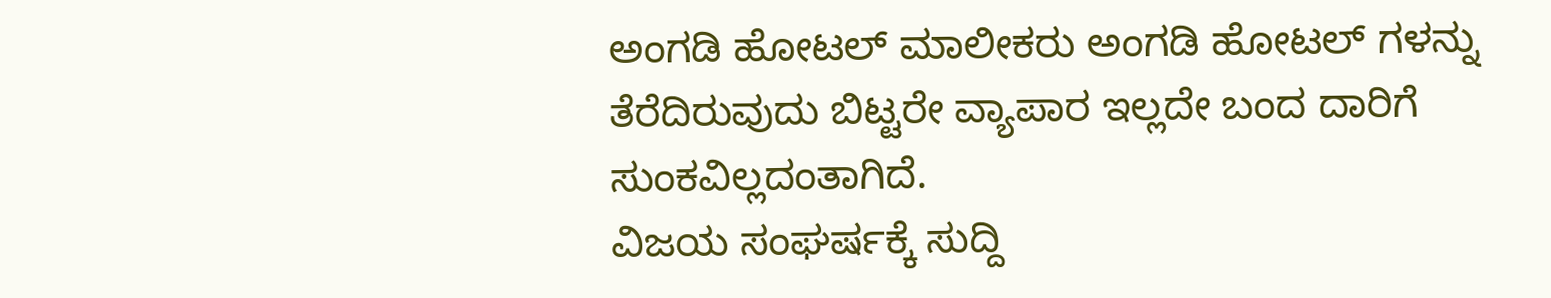ಅಂಗಡಿ ಹೋಟಲ್ ಮಾಲೀಕರು ಅಂಗಡಿ ಹೋಟಲ್ ಗಳನ್ನು ತೆರೆದಿರುವುದು ಬಿಟ್ಟರೇ ವ್ಯಾಪಾರ ಇಲ್ಲದೇ ಬಂದ ದಾರಿಗೆ ಸುಂಕವಿಲ್ಲದಂತಾಗಿದೆ.
ವಿಜಯ ಸಂಘರ್ಷಕ್ಕೆ ಸುದ್ದಿ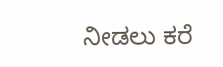ನೀಡಲು ಕರೆ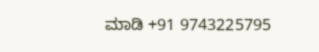ಮಾಡಿ +91 9743225795